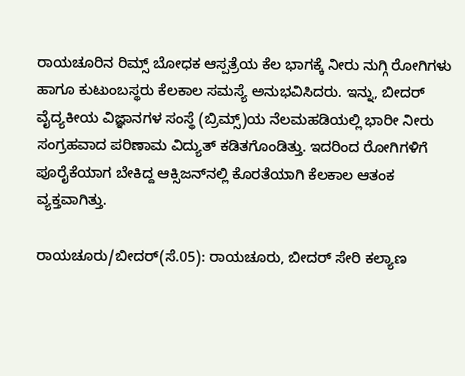ರಾಯಚೂರಿನ ರಿಮ್ಸ್ ಬೋಧಕ ಆಸ್ಪತ್ರೆಯ ಕೆಲ ಭಾಗಕ್ಕೆ ನೀರು ನುಗ್ಗಿ ರೋಗಿಗಳು ಹಾಗೂ ಕುಟುಂಬಸ್ಥರು ಕೆಲಕಾಲ ಸಮಸ್ಯೆ ಅನುಭವಿಸಿದರು. ಇನ್ನು, ಬೀದರ್ ವೈದ್ಯಕೀಯ ವಿಜ್ಞಾನಗಳ ಸಂಸ್ಥೆ (ಬ್ರಿಮ್ಸ್)ಯ ನೆಲಮಹಡಿಯಲ್ಲಿ ಭಾರೀ ನೀರು ಸಂಗ್ರಹವಾದ ಪರಿಣಾಮ ವಿದ್ಯುತ್ ಕಡಿತಗೊಂಡಿತ್ತು. ಇದರಿಂದ ರೋಗಿಗಳಿಗೆ ಪೂರೈಕೆಯಾಗ ಬೇಕಿದ್ದ ಆಕ್ಸಿಜನ್‌ನಲ್ಲಿ ಕೊರತೆಯಾಗಿ ಕೆಲಕಾಲ ಆತಂಕ ವ್ಯಕ್ತವಾಗಿತ್ತು.

ರಾಯಚೂರು/ಬೀದರ್(ಸೆ.05): ರಾಯಚೂರು, ಬೀದ‌ರ್ ಸೇರಿ ಕಲ್ಯಾಣ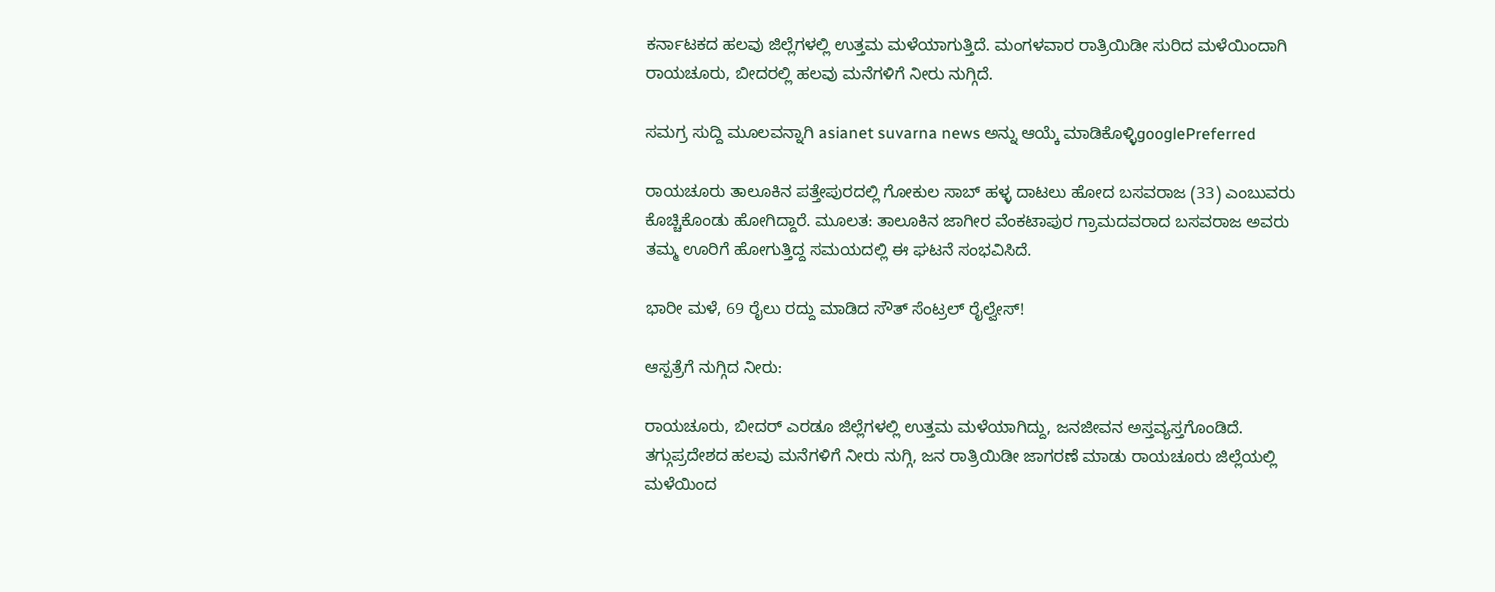ಕರ್ನಾಟಕದ ಹಲವು ಜಿಲ್ಲೆಗಳಲ್ಲಿ ಉತ್ತಮ ಮಳೆಯಾಗುತ್ತಿದೆ. ಮಂಗಳವಾರ ರಾತ್ರಿಯಿಡೀ ಸುರಿದ ಮಳೆಯಿಂದಾಗಿ ರಾಯಚೂರು, ಬೀದರಲ್ಲಿ ಹಲವು ಮನೆಗಳಿಗೆ ನೀರು ನುಗ್ಗಿದೆ.

ಸಮಗ್ರ ಸುದ್ದಿ ಮೂಲವನ್ನಾಗಿ asianet suvarna news ಅನ್ನು ಆಯ್ಕೆ ಮಾಡಿಕೊಳ್ಳಿgooglePreferred

ರಾಯಚೂರು ತಾಲೂಕಿನ ಪತ್ತೇಪುರದಲ್ಲಿ ಗೋಕುಲ ಸಾಬ್ ಹಳ್ಳ ದಾಟಲು ಹೋದ ಬಸವರಾಜ (33) ಎಂಬುವರು ಕೊಚ್ಚಿಕೊಂಡು ಹೋಗಿದ್ದಾರೆ. ಮೂಲತ: ತಾಲೂಕಿನ ಜಾಗೀರ ವೆಂಕಟಾಪುರ ಗ್ರಾಮದವರಾದ ಬಸವರಾಜ ಅವರು ತಮ್ಮ ಊರಿಗೆ ಹೋಗುತ್ತಿದ್ದ ಸಮಯದಲ್ಲಿ ಈ ಘಟನೆ ಸಂಭವಿಸಿದೆ.

ಭಾರೀ ಮಳೆ, 69 ರೈಲು ರದ್ದು ಮಾಡಿದ ಸೌತ್‌ ಸೆಂಟ್ರಲ್‌ ರೈಲ್ವೇಸ್‌!

ಆಸ್ಪತ್ರೆಗೆ ನುಗ್ಗಿದ ನೀರು:

ರಾಯಚೂರು, ಬೀದರ್ ಎರಡೂ ಜಿಲ್ಲೆಗಳಲ್ಲಿ ಉತ್ತಮ ಮಳೆಯಾಗಿದ್ದು, ಜನಜೀವನ ಅಸ್ತವ್ಯಸ್ತಗೊಂಡಿದೆ. ತಗ್ಗುಪ್ರದೇಶದ ಹಲವು ಮನೆಗಳಿಗೆ ನೀರು ನುಗ್ಗಿ, ಜನ ರಾತ್ರಿಯಿಡೀ ಜಾಗರಣೆ ಮಾಡು ರಾಯಚೂರು ಜಿಲ್ಲೆಯಲ್ಲಿ ಮಳೆಯಿಂದ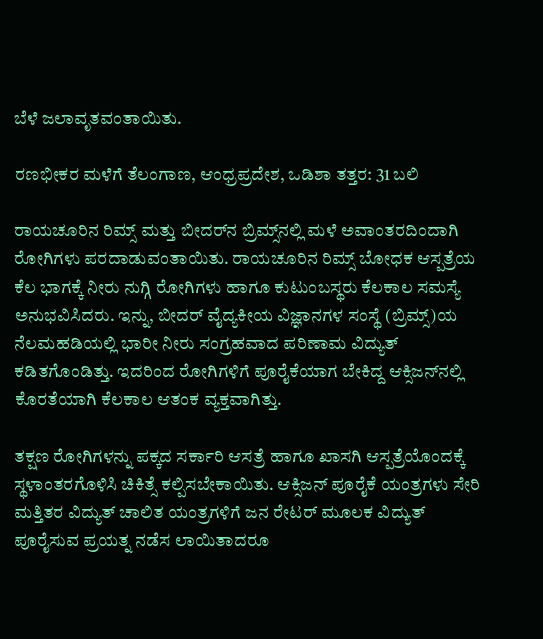ಬೆಳೆ ಜಲಾವೃತವಂತಾಯಿತು.

ರಣಭೀಕರ ಮಳೆಗೆ ತೆಲಂಗಾಣ, ಆಂಧ್ರಪ್ರದೇಶ, ಒಡಿಶಾ ತತ್ತರ: 31 ಬಲಿ

ರಾಯಚೂರಿನ ರಿಮ್ಸ್ ಮತ್ತು ಬೀದರ್‌ನ ಬ್ರಿಮ್ಸ್‌ನಲ್ಲಿ ಮಳೆ ಅವಾಂತರದಿಂದಾಗಿ ರೋಗಿಗಳು ಪರದಾಡುವಂತಾಯಿತು. ರಾಯಚೂರಿನ ರಿಮ್ಸ್ ಬೋಧಕ ಆಸ್ಪತ್ರೆಯ ಕೆಲ ಭಾಗಕ್ಕೆ ನೀರು ನುಗ್ಗಿ ರೋಗಿಗಳು ಹಾಗೂ ಕುಟುಂಬಸ್ಥರು ಕೆಲಕಾಲ ಸಮಸ್ಯೆ ಅನುಭವಿಸಿದರು. ಇನ್ನು, ಬೀದರ್ ವೈದ್ಯಕೀಯ ವಿಜ್ಞಾನಗಳ ಸಂಸ್ಥೆ (ಬ್ರಿಮ್ಸ್)ಯ ನೆಲಮಹಡಿಯಲ್ಲಿ ಭಾರೀ ನೀರು ಸಂಗ್ರಹವಾದ ಪರಿಣಾಮ ವಿದ್ಯುತ್ ಕಡಿತಗೊಂಡಿತ್ತು. ಇದರಿಂದ ರೋಗಿಗಳಿಗೆ ಪೂರೈಕೆಯಾಗ ಬೇಕಿದ್ದ ಆಕ್ಸಿಜನ್‌ನಲ್ಲಿ ಕೊರತೆಯಾಗಿ ಕೆಲಕಾಲ ಆತಂಕ ವ್ಯಕ್ತವಾಗಿತ್ತು.

ತಕ್ಷಣ ರೋಗಿಗಳನ್ನು ಪಕ್ಕದ ಸರ್ಕಾರಿ ಆಸತ್ರೆ ಹಾಗೂ ಖಾಸಗಿ ಆಸ್ಪತ್ರೆಯೊಂದಕ್ಕೆ ಸ್ಥಳಾಂತರಗೊಳಿಸಿ ಚಿಕಿತ್ಸೆ ಕಲ್ಪಿಸಬೇಕಾಯಿತು. ಆಕ್ಸಿಜನ್ ಪೂರೈಕೆ ಯಂತ್ರಗಳು ಸೇರಿ ಮತ್ತಿತರ ವಿದ್ಯುತ್ ಚಾಲಿತ ಯಂತ್ರಗಳಿಗೆ ಜನ ರೇಟ‌ರ್ ಮೂಲಕ ವಿದ್ಯುತ್ ಪೂರೈಸುವ ಪ್ರಯತ್ನ ನಡೆಸ ಲಾಯಿತಾದರೂ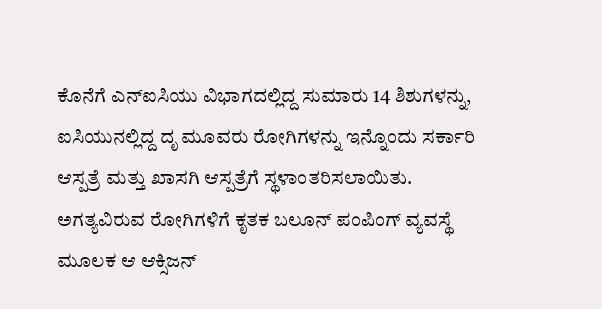ಕೊನೆಗೆ ಎನ್‌ಐಸಿಯು ವಿಭಾಗದಲ್ಲಿದ್ದ ಸುಮಾರು 14 ಶಿಶುಗಳನ್ನು, ಐಸಿಯುನಲ್ಲಿದ್ದ ದೃ ಮೂವರು ರೋಗಿಗಳನ್ನು ಇನ್ನೊಂದು ಸರ್ಕಾರಿ ಆಸ್ಪತ್ರೆ ಮತ್ತು ಖಾಸಗಿ ಆಸ್ಪತ್ರೆಗೆ ಸ್ಥಳಾಂತರಿಸಲಾಯಿತು. ಅಗತ್ಯವಿರುವ ರೋಗಿಗಳಿಗೆ ಕೃತಕ ಬಲೂನ್ ಪಂಪಿಂಗ್ ವ್ಯವಸ್ಥೆ ಮೂಲಕ ಆ ಆಕ್ಸಿಜನ್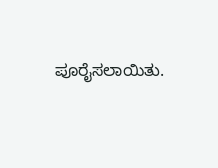ಪೂರೈಸಲಾಯಿತು.